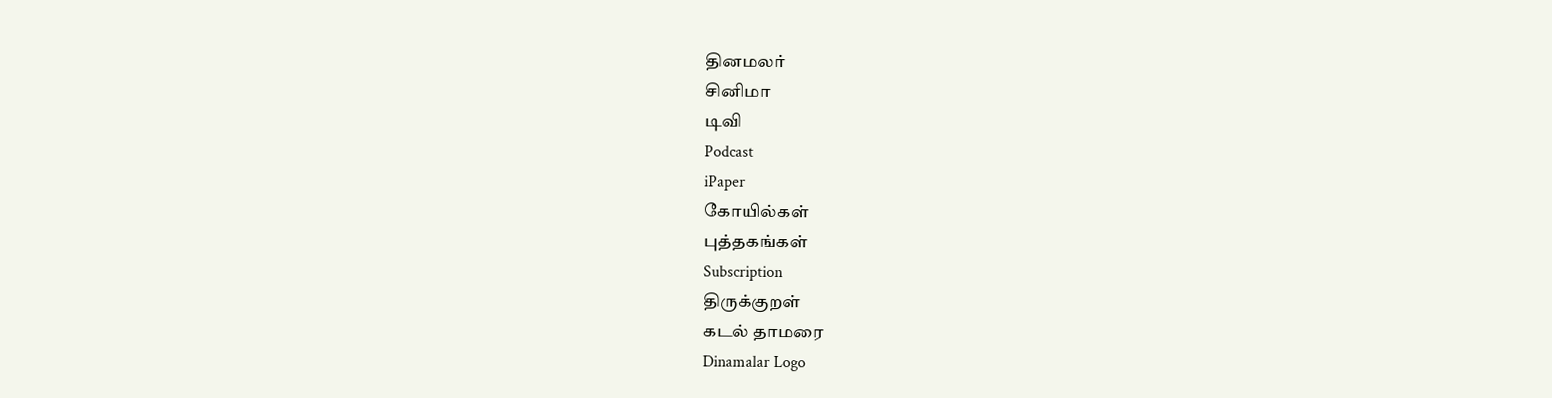தினமலர்
சினிமா
டிவி
Podcast
iPaper
கோயில்கள்
புத்தகங்கள்
Subscription
திருக்குறள்
கடல் தாமரை
Dinamalar Logo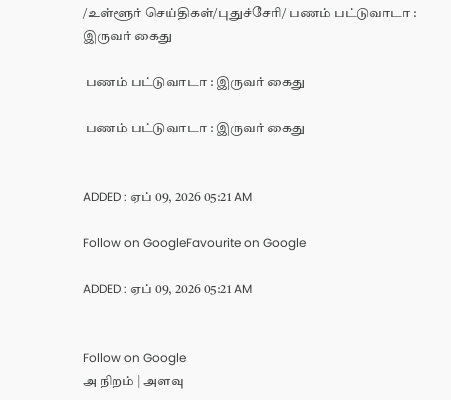/உள்ளூர் செய்திகள்/புதுச்சேரி/ பணம் பட்டுவாடா : இருவர் கைது

 பணம் பட்டுவாடா : இருவர் கைது

 பணம் பட்டுவாடா : இருவர் கைது


ADDED : ஏப் 09, 2026 05:21 AM

Follow on GoogleFavourite on Google

ADDED : ஏப் 09, 2026 05:21 AM


Follow on Google
அ நிறம் | அளவு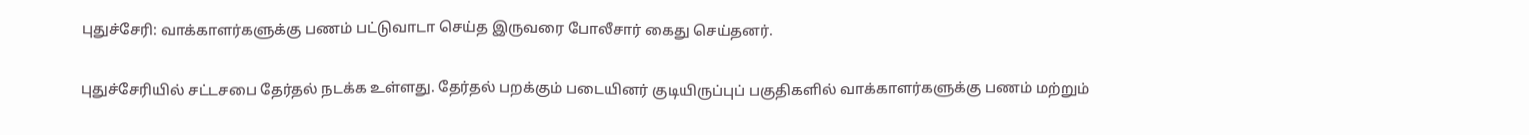புதுச்சேரி: வாக்காளர்களுக்கு பணம் பட்டுவாடா செய்த இருவரை போலீசார் கைது செய்தனர்.

புதுச்சேரியில் சட்டசபை தேர்தல் நடக்க உள்ளது. தேர்தல் பறக்கும் படையினர் குடியிருப்புப் பகுதிகளில் வாக்காளர்களுக்கு பணம் மற்றும்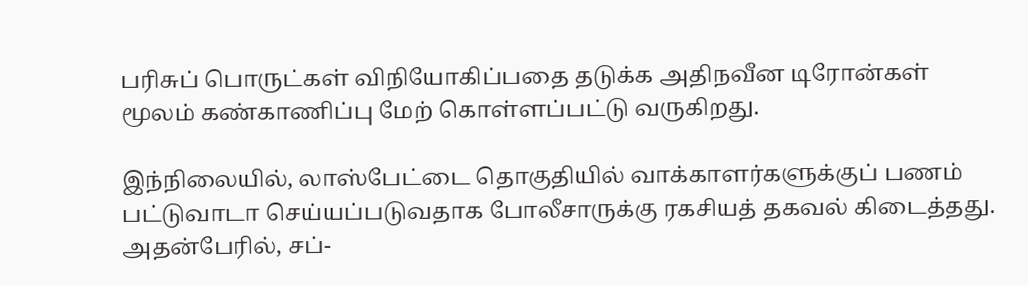பரிசுப் பொருட்கள் விநியோகிப்பதை தடுக்க அதிநவீன டிரோன்கள் மூலம் கண்காணிப்பு மேற் கொள்ளப்பட்டு வருகிறது.

இந்நிலையில், லாஸ்பேட்டை தொகுதியில் வாக்காளர்களுக்குப் பணம் பட்டுவாடா செய்யப்படுவதாக போலீசாருக்கு ரகசியத் தகவல் கிடைத்தது. அதன்பேரில், சப்-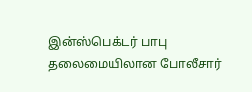இன்ஸ்பெக்டர் பாபு தலைமையிலான போலீசார்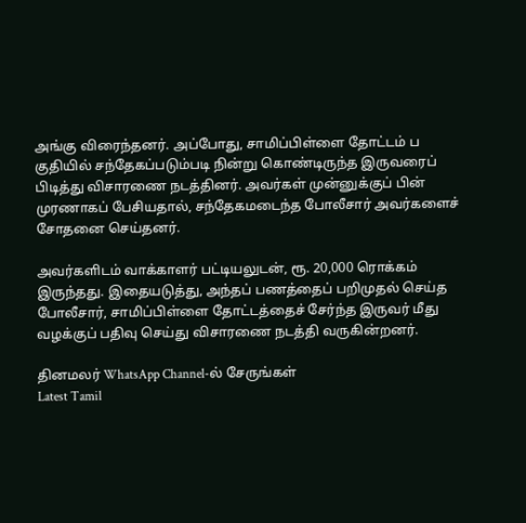அங்கு விரைந்தனர். அப்போது, சாமிப்பிள்ளை தோட்டம் ப குதியில் சந்தேகப்படும்படி நின்று கொண்டிருந்த இருவரைப் பிடித்து விசாரணை நடத்தினர். அவர்கள் முன்னுக்குப் பின் முரணாகப் பேசியதால், சந்தேகமடைந்த போலீசார் அவர்களைச் சோதனை செய்தனர்.

அவர்களிடம் வாக்காளர் பட்டியலுடன், ரூ. 20,000 ரொக்கம் இருந்தது. இதையடுத்து, அந்தப் பணத்தைப் பறிமுதல் செய்த போலீசார், சாமிப்பிள்ளை தோட்டத்தைச் சேர்ந்த இருவர் மீது வழக்குப் பதிவு செய்து விசாரணை நடத்தி வருகின்றனர்.

தினமலர் WhatsApp Channel-ல் சேருங்கள்
Latest Tamil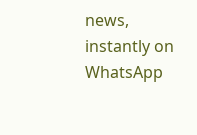news, instantly on WhatsApp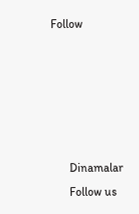Follow





      Dinamalar
      Follow us